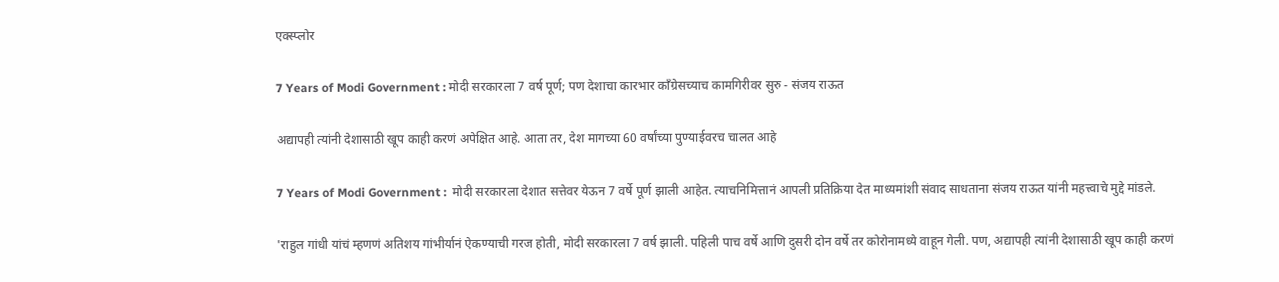एक्स्प्लोर

7 Years of Modi Government : मोदी सरकारला 7 वर्ष पूर्ण; पण देशाचा कारभार काँग्रेसच्याच कामगिरीवर सुरु - संजय राऊत

अद्यापही त्यांनी देशासाठी खूप काही करणं अपेक्षित आहे. आता तर, देश मागच्या 60 वर्षांच्या पुण्याईवरच चालत आहे

7 Years of Modi Government :  मोदी सरकारला देशात सत्तेवर येऊन 7 वर्षे पूर्ण झाली आहेत. त्याचनिमित्तानं आपली प्रतिक्रिया देत माध्यमांशी संवाद साधताना संजय राऊत यांनी महत्त्वाचे मुद्दे मांडले.

'राहुल गांधी यांचं म्हणणं अतिशय गांभीर्यानं ऐकण्याची गरज होती, मोदी सरकारला 7 वर्ष झाली. पहिली पाच वर्षे आणि दुसरी दोन वर्षे तर कोरोनामध्ये वाहून गेली. पण, अद्यापही त्यांनी देशासाठी खूप काही करणं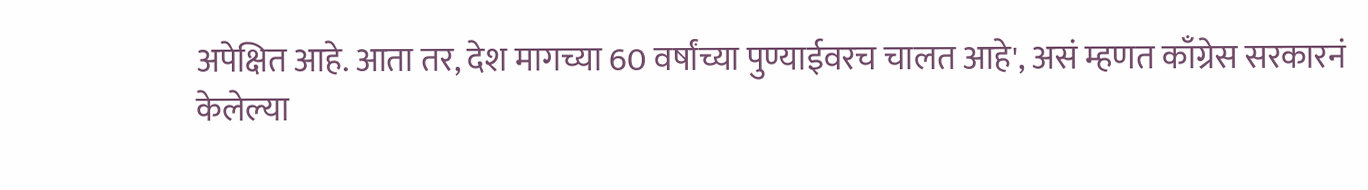अपेक्षित आहे. आता तर, देश मागच्या 60 वर्षांच्या पुण्याईवरच चालत आहे', असं म्हणत काँग्रेस सरकारनं केलेल्या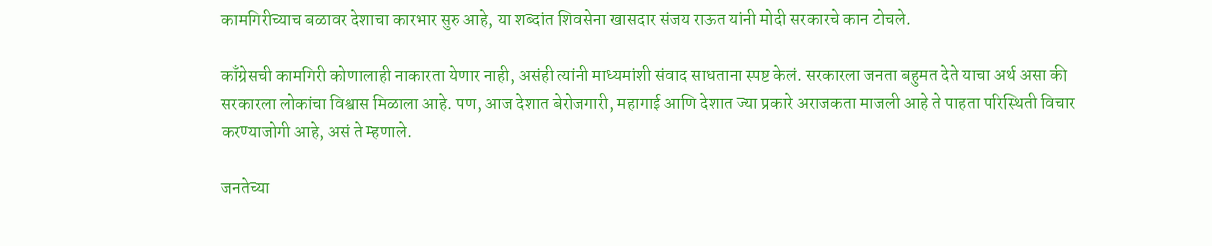कामगिरीच्याच बळावर देशाचा कारभार सुरु आहे, या शब्दांत शिवसेना खासदार संजय राऊत यांनी मोदी सरकारचे कान टोचले.

काँग्रेसची कामगिरी कोणालाही नाकारता येणार नाही, असंही त्यांनी माध्यमांशी संवाद साधताना स्पष्ट केलं. सरकारला जनता बहुमत देते याचा अर्थ असा की सरकारला लोकांचा विश्वास मिळाला आहे. पण, आज देशात बेरोजगारी, महागाई आणि देशात ज्या प्रकारे अराजकता माजली आहे ते पाहता परिस्थिती विचार करण्याजोगी आहे, असं ते म्हणाले.

जनतेच्या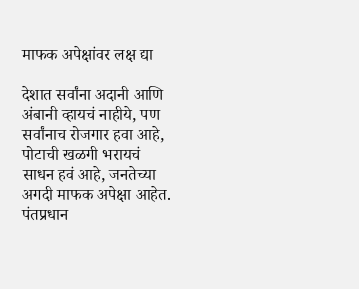माफक अपेक्षांवर लक्ष द्या

देशात सर्वांना अदानी आणि अंबानी व्हायचं नाहीये, पण सर्वांनाच रोजगार हवा आहे, पोटाची खळगी भरायचं साधन हवं आहे, जनतेच्या अगदी माफक अपेक्षा आहेत. पंतप्रधान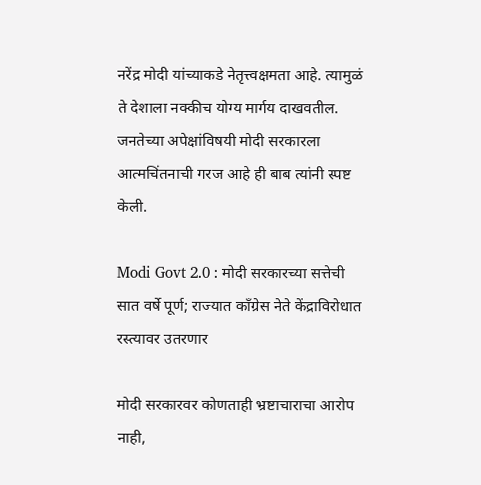नरेंद्र मोदी यांच्याकडे नेतृत्त्वक्षमता आहे. त्यामुळं ते देशाला नक्कीच योग्य मार्गय दाखवतील. जनतेच्या अपेक्षांविषयी मोदी सरकारला आत्मचिंतनाची गरज आहे ही बाब त्यांनी स्पष्ट केली.

Modi Govt 2.0 : मोदी सरकारच्या सत्तेची सात वर्षे पूर्ण; राज्यात काँग्रेस नेते केंद्राविरोधात रस्त्यावर उतरणार

मोदी सरकारवर कोणताही भ्रष्टाचाराचा आरोप नाही,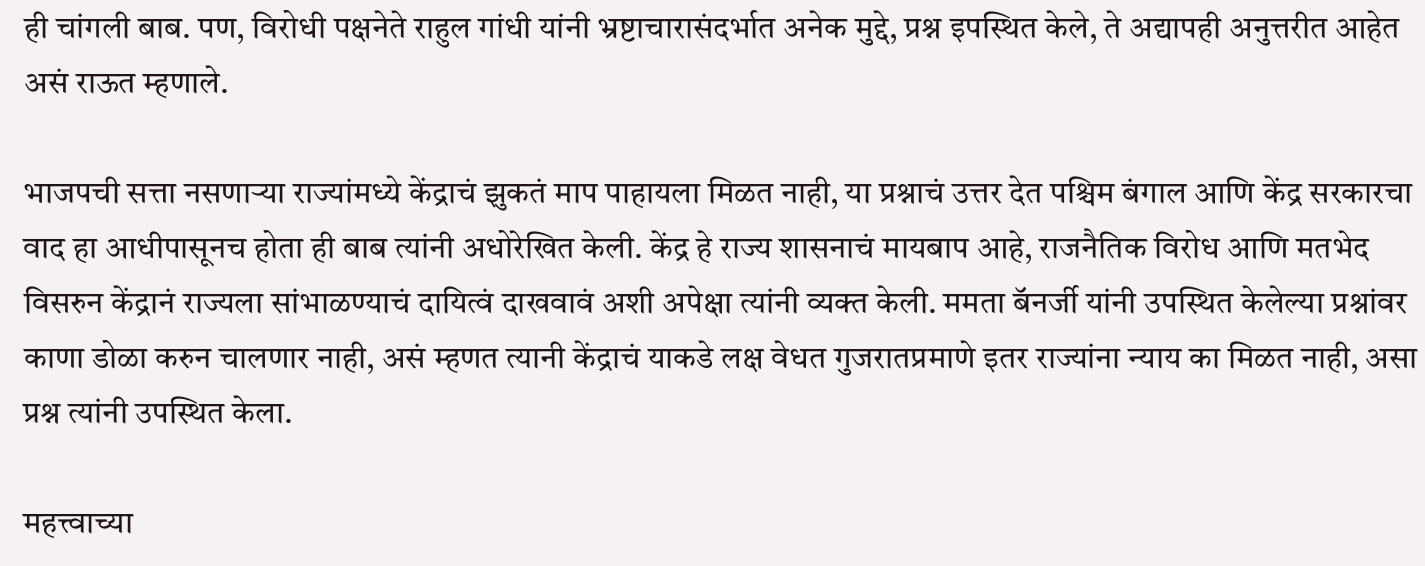ही चांगली बाब. पण, विरोधी पक्षनेते राहुल गांधी यांनी भ्रष्टाचारासंदर्भात अनेक मुद्दे, प्रश्न इपस्थित केले, ते अद्यापही अनुत्तरीत आहेत असं राऊत म्हणाले.

भाजपची सत्ता नसणाऱ्या राज्यांमध्ये केंद्राचं झुकतं माप पाहायला मिळत नाही, या प्रश्नाचं उत्तर देत पश्चिम बंगाल आणि केंद्र सरकारचा वाद हा आधीपासूनच होता ही बाब त्यांनी अधोरेखित केली. केंद्र हे राज्य शासनाचं मायबाप आहे, राजनैतिक विरोध आणि मतभेद विसरुन केंद्रानं राज्यला सांभाळण्याचं दायित्वं दाखवावं अशी अपेक्षा त्यांनी व्यक्त केली. ममता बॅनर्जी यांनी उपस्थित केलेल्या प्रश्नांवर काणा डोळा करुन चालणार नाही, असं म्हणत त्यानी केंद्राचं याकडे लक्ष वेधत गुजरातप्रमाणे इतर राज्यांना न्याय का मिळत नाही, असा प्रश्न त्यांनी उपस्थित केला.

महत्त्वाच्या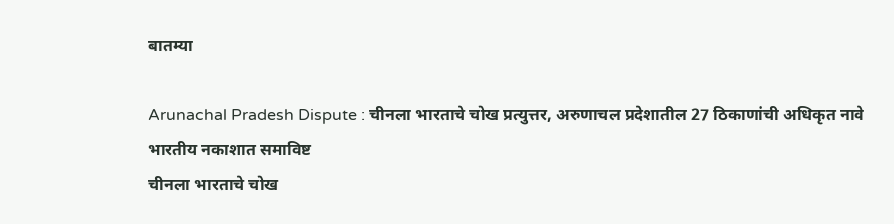बातम्या

Arunachal Pradesh Dispute : चीनला भारताचे चोख प्रत्युत्तर, अरुणाचल प्रदेशातील 27 ठिकाणांची अधिकृत नावे भारतीय नकाशात समाविष्ट
चीनला भारताचे चोख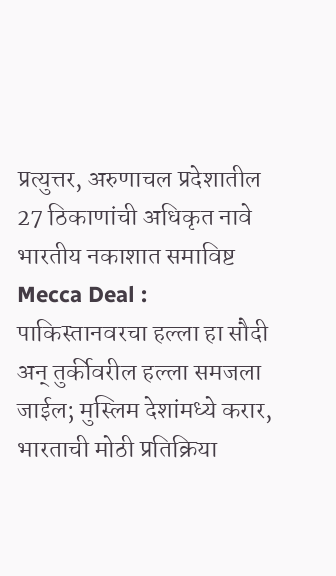प्रत्युत्तर, अरुणाचल प्रदेशातील 27 ठिकाणांची अधिकृत नावे भारतीय नकाशात समाविष्ट
Mecca Deal : पाकिस्तानवरचा हल्ला हा सौदी अन् तुर्कीवरील हल्ला समजला जाईल; मुस्लिम देशांमध्ये करार, भारताची मोठी प्रतिक्रिया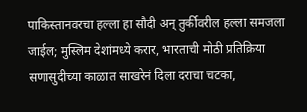पाकिस्तानवरचा हल्ला हा सौदी अन् तुर्कीवरील हल्ला समजला जाईल; मुस्लिम देशांमध्ये करार, भारताची मोठी प्रतिक्रिया
सणासुदीच्या काळात साखरेनं दिला दराचा चटका,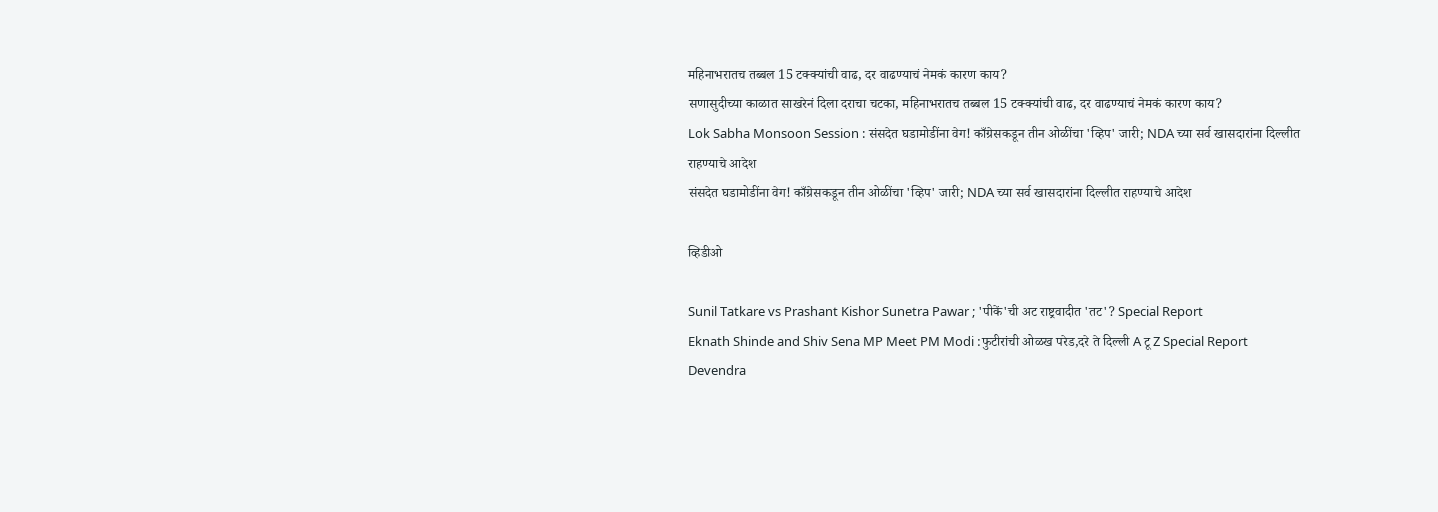महिनाभरातच तब्बल 15 टक्क्यांची वाढ, दर वाढण्याचं नेमकं कारण काय?
सणासुदीच्या काळात साखरेनं दिला दराचा चटका, महिनाभरातच तब्बल 15 टक्क्यांची वाढ, दर वाढण्याचं नेमकं कारण काय?
Lok Sabha Monsoon Session : संसदेत घडामोडींना वेग! काँग्रेसकडून तीन ओळींचा 'व्हिप' जारी; NDA च्या सर्व खासदारांना दिल्लीत राहण्याचे आदेश
संसदेत घडामोडींना वेग! काँग्रेसकडून तीन ओळींचा 'व्हिप' जारी; NDA च्या सर्व खासदारांना दिल्लीत राहण्याचे आदेश

व्हिडीओ

Sunil Tatkare vs Prashant Kishor Sunetra Pawar ; 'पीकें'ची अट राष्ट्रवादीत 'तट'? Special Report
Eknath Shinde and Shiv Sena MP Meet PM Modi :फुटीरांची ओळख परेड,दरे ते दिल्ली A टू Z Special Report
Devendra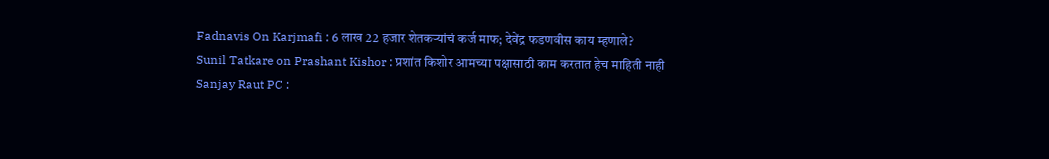Fadnavis On Karjmafi : 6 लाख 22 हजार शेतकऱ्यांचं कर्ज माफ; देवेंद्र फडणवीस काय म्हणाले?
Sunil Tatkare on Prashant Kishor : प्रशांत किशोर आमच्या पक्षासाठी काम करतात हेच माहिती नाही
Sanjay Raut PC :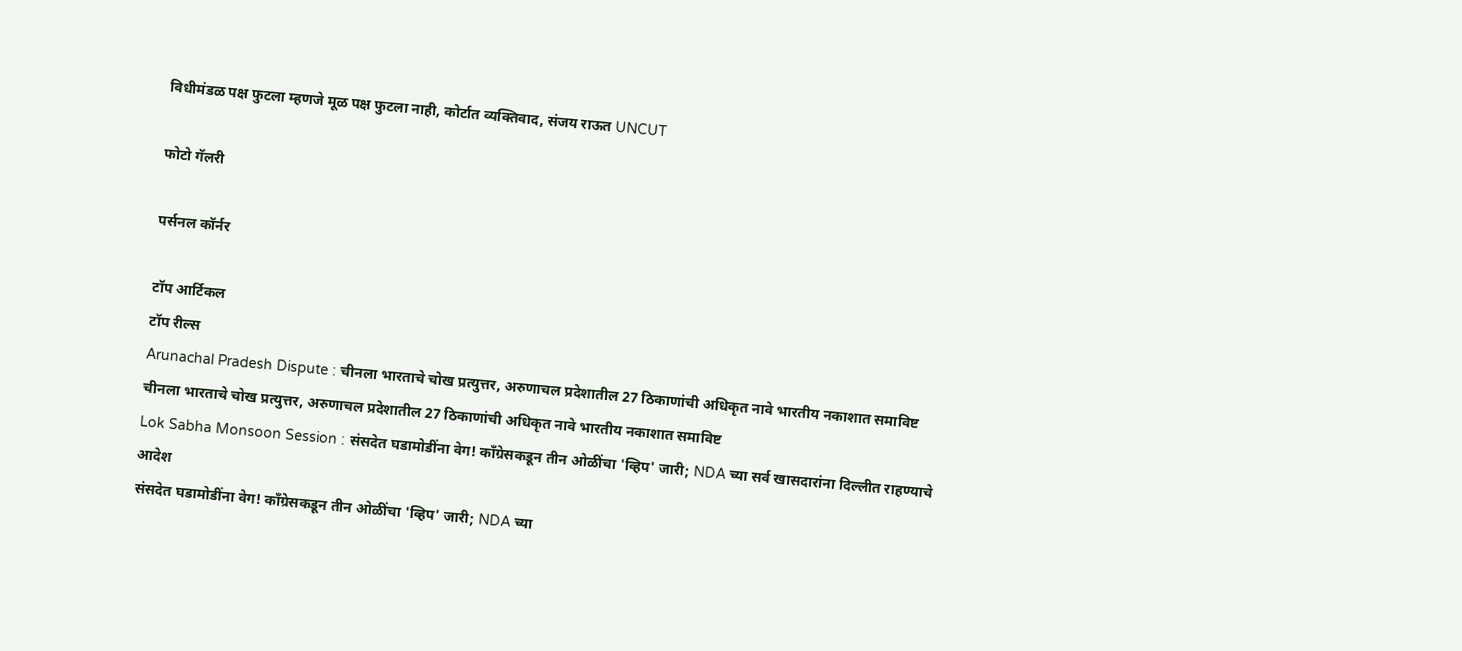विधीमंडळ पक्ष फुटला म्हणजे मूळ पक्ष फुटला नाही, कोर्टात व्यक्तिवाद, संजय राऊत UNCUT

फोटो गॅलरी

पर्सनल कॉर्नर

टॉप आर्टिकल
टॉप रील्स
Arunachal Pradesh Dispute : चीनला भारताचे चोख प्रत्युत्तर, अरुणाचल प्रदेशातील 27 ठिकाणांची अधिकृत नावे भारतीय नकाशात समाविष्ट
चीनला भारताचे चोख प्रत्युत्तर, अरुणाचल प्रदेशातील 27 ठिकाणांची अधिकृत नावे भारतीय नकाशात समाविष्ट
Lok Sabha Monsoon Session : संसदेत घडामोडींना वेग! काँग्रेसकडून तीन ओळींचा 'व्हिप' जारी; NDA च्या सर्व खासदारांना दिल्लीत राहण्याचे आदेश
संसदेत घडामोडींना वेग! काँग्रेसकडून तीन ओळींचा 'व्हिप' जारी; NDA च्या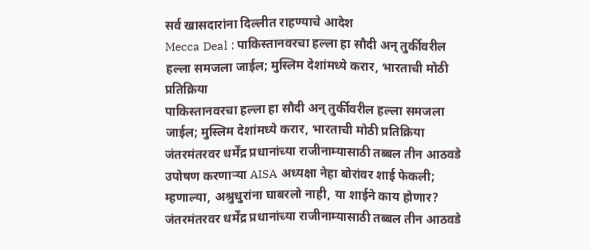सर्व खासदारांना दिल्लीत राहण्याचे आदेश
Mecca Deal : पाकिस्तानवरचा हल्ला हा सौदी अन् तुर्कीवरील हल्ला समजला जाईल; मुस्लिम देशांमध्ये करार, भारताची मोठी प्रतिक्रिया
पाकिस्तानवरचा हल्ला हा सौदी अन् तुर्कीवरील हल्ला समजला जाईल; मुस्लिम देशांमध्ये करार, भारताची मोठी प्रतिक्रिया
जंतरमंतरवर धर्मेंद्र प्रधानांच्या राजीनाम्यासाठी तब्बल तीन आठवडे उपोषण करणाऱ्या AISA अध्यक्षा नेहा बोरांवर शाई फेकली; म्हणाल्या, अश्रुधुरांना घाबरलो नाही, या शाईने काय होणार?
जंतरमंतरवर धर्मेंद्र प्रधानांच्या राजीनाम्यासाठी तब्बल तीन आठवडे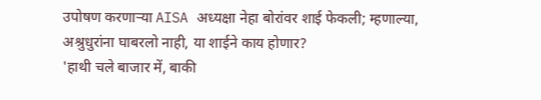उपोषण करणाऱ्या AISA अध्यक्षा नेहा बोरांवर शाई फेकली; म्हणाल्या, अश्रुधुरांना घाबरलो नाही, या शाईने काय होणार?
'हाथी चले बाजार में, बाकी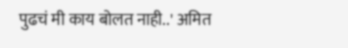पुढचं मी काय बोलत नाही..' अमित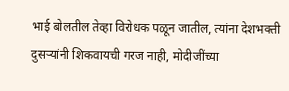भाई बोलतील तेव्हा विरोधक पळून जातील, त्यांना देशभक्ती दुसऱ्यांनी शिकवायची गरज नाही, मोदीजींच्या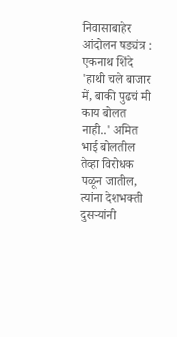निवासाबाहेर आंदोलन षड्यंत्र : एकनाथ शिंदे
'हाथी चले बाजार में, बाकी पुढचं मी काय बोलत नाही..' अमित भाई बोलतील तेव्हा विरोधक पळून जातील, त्यांना देशभक्ती दुसऱ्यांनी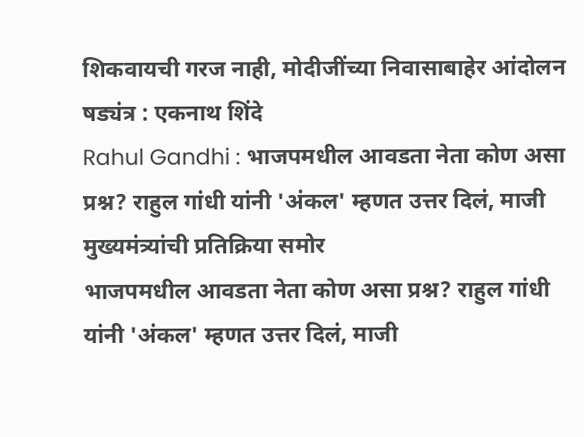शिकवायची गरज नाही, मोदीजींच्या निवासाबाहेर आंदोलन षड्यंत्र : एकनाथ शिंदे
Rahul Gandhi : भाजपमधील आवडता नेता कोण असा प्रश्न? राहुल गांधी यांनी 'अंकल' म्हणत उत्तर दिलं, माजी मुख्यमंत्र्यांची प्रतिक्रिया समोर
भाजपमधील आवडता नेता कोण असा प्रश्न? राहुल गांधी यांनी 'अंकल' म्हणत उत्तर दिलं, माजी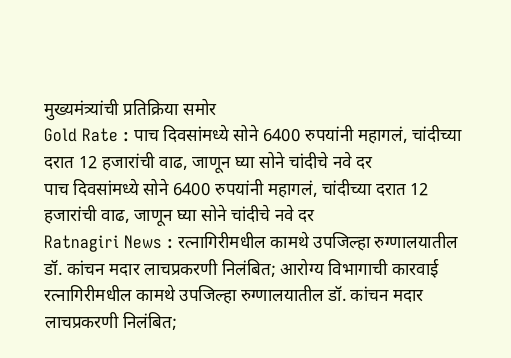मुख्यमंत्र्यांची प्रतिक्रिया समोर
Gold Rate : पाच दिवसांमध्ये सोने 6400 रुपयांनी महागलं, चांदीच्या दरात 12 हजारांची वाढ, जाणून घ्या सोने चांदीचे नवे दर
पाच दिवसांमध्ये सोने 6400 रुपयांनी महागलं, चांदीच्या दरात 12 हजारांची वाढ, जाणून घ्या सोने चांदीचे नवे दर
Ratnagiri News : रत्नागिरीमधील कामथे उपजिल्हा रुग्णालयातील डॉ. कांचन मदार लाचप्रकरणी निलंबित; आरोग्य विभागाची कारवाई
रत्नागिरीमधील कामथे उपजिल्हा रुग्णालयातील डॉ. कांचन मदार लाचप्रकरणी निलंबित;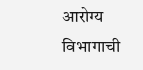आरोग्य विभागाची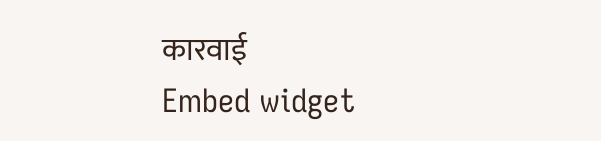कारवाई
Embed widget